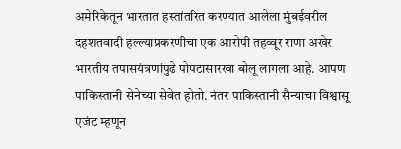अमेरिकेतून भारतात हस्तांतरित करण्यात आलेला मुंबईवरील दहशतवादी हल्ल्याप्रकरणीचा एक आरोपी तहव्वूर राणा अखेर भारतीय तपासयंत्रणांपुढे पोपटासारखा बोलू लागला आहे. आपण पाकिस्तानी सेनेच्या सेवेत होतो. नंतर पाकिस्तानी सैन्याचा विश्वासू एजंट म्हणून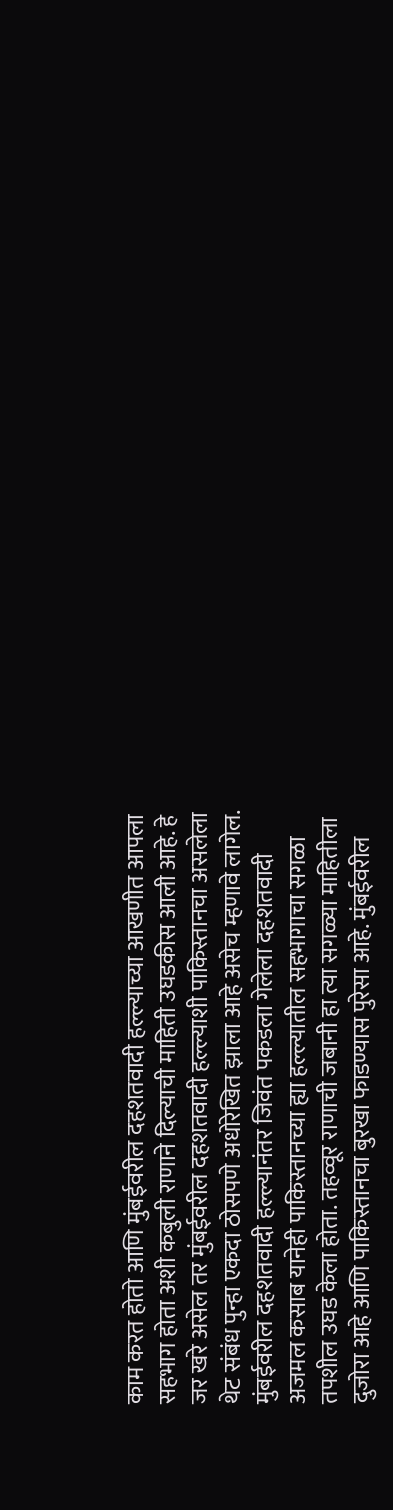काम करत होतो आणि मुंबईवरील दहशतवादी हल्ल्याच्या आखणीत आपला सहभाग होता अशी कबुली राणाने दिल्याची माहिती उघडकीस आली आहे. हे जर खरे असेल तर मुंबईवरील दहशतवादी हल्ल्याशी पाकिस्तानचा असलेला थेट संबंध पुन्हा एकदा ठोसपणे अधोरेखित झाला आहे असेच म्हणावे लागेल. मुंबईवरील दहशतवादी हल्ल्यानंतर जिवंत पकडला गेलेला दहशतवादी अजमल कसाब यानेही पाकिस्तानच्या ह्या हल्ल्यातील सहभागाचा सगळा तपशील उघड केला होता. तहव्वूर राणाची जबानी हा त्या सगळ्या माहितीला दुजोरा आहे आणि पाकिस्तानचा बुरखा फाडण्यास पुरेसा आहे. मुंबईवरील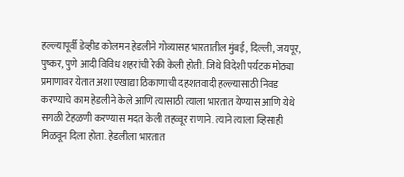हल्ल्यापूर्वी डेव्हीड कोलमन हेडलीने गोव्यासह भारतातील मुंबई, दिल्ली, जयपूर, पुष्कर, पुणे आदी विविध शहरांची रेकी केली होती. जिथे विदेशी पर्यटक मोठ्या प्रमाणावर येतात अशा एखाद्या ठिकाणाची दहशतवादी हल्ल्यासाठी निवड करण्याचे काम हेडलीने केले आणि त्यासाठी त्याला भारतात येण्यास आणि येथे सगळी टेहळणी करण्यास मदत केली तहव्वूर राणाने. त्याने त्याला व्हिसाही मिळवून दिला होता. हेडलीला भारतात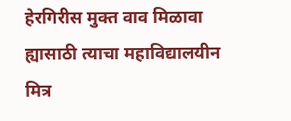हेरगिरीस मुक्त वाव मिळावा ह्यासाठी त्याचा महाविद्यालयीन मित्र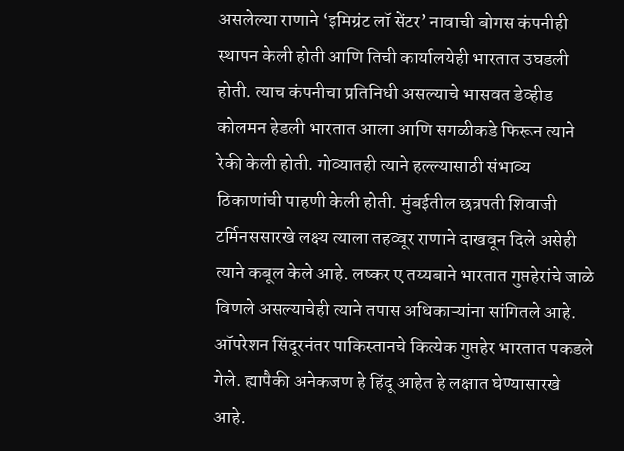असलेल्या राणाने ‘इमिग्रंट लॉ सेंटर’ नावाची बोगस कंपनीही स्थापन केली होती आणि तिची कार्यालयेही भारतात उघडली होती. त्याच कंपनीचा प्रतिनिधी असल्याचे भासवत डेव्हीड कोलमन हेडली भारतात आला आणि सगळीकडे फिरून त्याने रेकी केली होती. गोव्यातही त्याने हल्ल्यासाठी संभाव्य ठिकाणांची पाहणी केली होती. मुंबईतील छत्रपती शिवाजी टर्मिनससारखे लक्ष्य त्याला तहव्वूर राणाने दाखवून दिले असेही त्याने कबूल केले आहे. लष्कर ए तय्यबाने भारतात गुप्तहेरांचे जाळे विणले असल्याचेही त्याने तपास अधिकाऱ्यांना सांगितले आहे. ऑपरेशन सिंदूरनंतर पाकिस्तानचे कित्येक गुप्तहेर भारतात पकडले गेले. ह्यापैकी अनेकजण हे हिंदू आहेत हे लक्षात घेण्यासारखे आहे.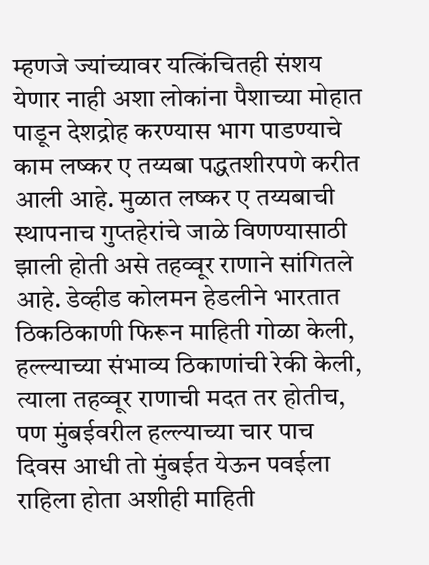म्हणजे ज्यांच्यावर यत्किंचितही संशय येणार नाही अशा लोकांना पैशाच्या मोहात पाडून देशद्रोह करण्यास भाग पाडण्याचे काम लष्कर ए तय्यबा पद्धतशीरपणे करीत आली आहे. मुळात लष्कर ए तय्यबाची स्थापनाच गुप्तहेरांचे जाळे विणण्यासाठी झाली होती असे तहव्वूर राणाने सांगितले आहे. डेव्हीड कोलमन हेडलीने भारतात ठिकठिकाणी फिरून माहिती गोळा केली, हल्ल्याच्या संभाव्य ठिकाणांची रेकी केली, त्याला तहव्वूर राणाची मदत तर होतीच, पण मुंबईवरील हल्ल्याच्या चार पाच दिवस आधी तो मुंबईत येऊन पवईला राहिला होता अशीही माहिती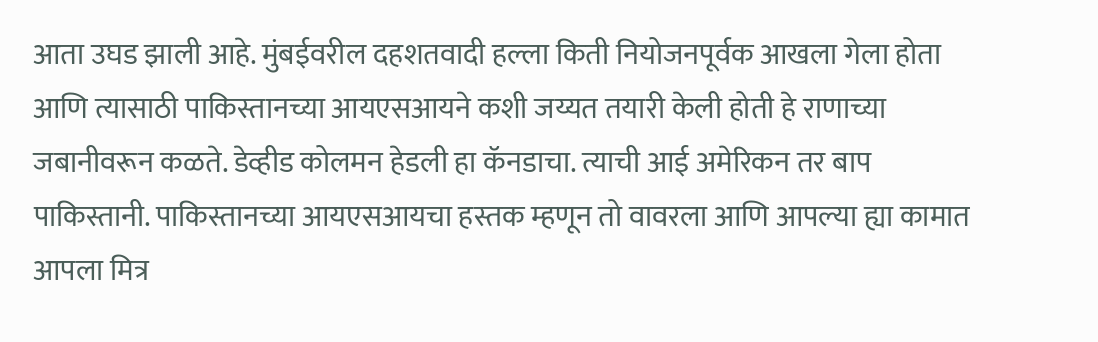आता उघड झाली आहे. मुंबईवरील दहशतवादी हल्ला किती नियोजनपूर्वक आखला गेला होता आणि त्यासाठी पाकिस्तानच्या आयएसआयने कशी जय्यत तयारी केली होती हे राणाच्या जबानीवरून कळते. डेव्हीड कोलमन हेडली हा कॅनडाचा. त्याची आई अमेरिकन तर बाप पाकिस्तानी. पाकिस्तानच्या आयएसआयचा हस्तक म्हणून तो वावरला आणि आपल्या ह्या कामात आपला मित्र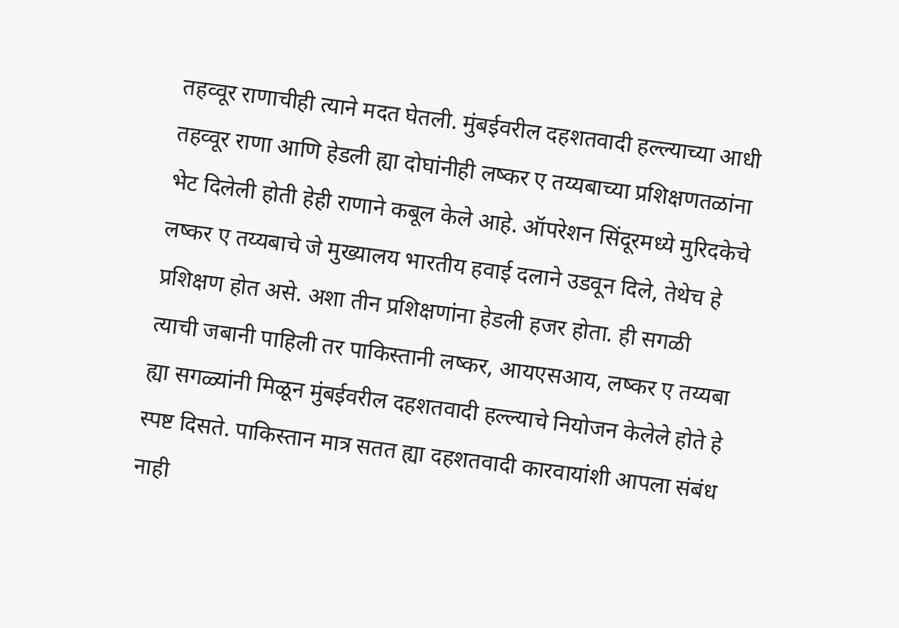तहव्वूर राणाचीही त्याने मदत घेतली. मुंबईवरील दहशतवादी हल्ल्याच्या आधी तहव्वूर राणा आणि हेडली ह्या दोघांनीही लष्कर ए तय्यबाच्या प्रशिक्षणतळांना भेट दिलेली होती हेही राणाने कबूल केले आहे. ऑपरेशन सिंदूरमध्ये मुरिदकेचे लष्कर ए तय्यबाचे जे मुख्यालय भारतीय हवाई दलाने उडवून दिले, तेथेच हे प्रशिक्षण होत असे. अशा तीन प्रशिक्षणांना हेडली हजर होता. ही सगळी त्याची जबानी पाहिली तर पाकिस्तानी लष्कर, आयएसआय, लष्कर ए तय्यबा ह्या सगळ्यांनी मिळून मुंबईवरील दहशतवादी हल्ल्याचे नियोजन केलेले होते हे स्पष्ट दिसते. पाकिस्तान मात्र सतत ह्या दहशतवादी कारवायांशी आपला संबंध नाही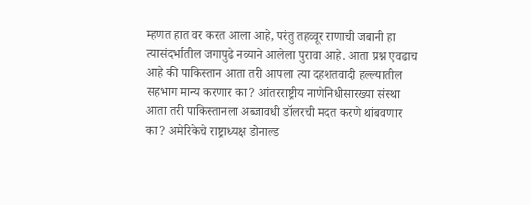म्हणत हात वर करत आला आहे, परंतु तहव्वूर राणाची जबानी हा त्यासंदर्भातील जगापुढे नव्याने आलेला पुरावा आहे. आता प्रश्न एवढाच आहे की पाकिस्तान आता तरी आपला त्या दहशतवादी हल्ल्यातील सहभाग मान्य करणार का? आंतरराष्ट्रीय नाणेनिधीसारख्या संस्था आता तरी पाकिस्तानला अब्जावधी डॉलरची मदत करणे थांबवणार का? अमेरिकेचे राष्ट्राध्यक्ष डोनाल्ड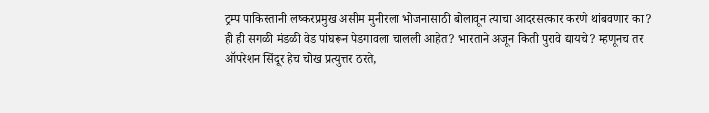ट्रम्प पाकिस्तानी लष्करप्रमुख असीम मुनीरला भोजनासाठी बोलावून त्याचा आदरसत्कार करणे थांबवणार का? ही ही सगळी मंडळी वेड पांघरून पेडगावला चालली आहेत? भारताने अजून किती पुरावे द्यायचे? म्हणूनच तर ऑपरेशन सिंदूर हेच चोख प्रत्युत्तर ठरते,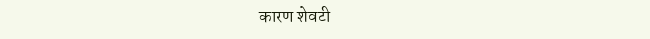कारण शेवटी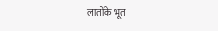लातोंके भूत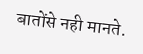बातोंसे नही मानते.